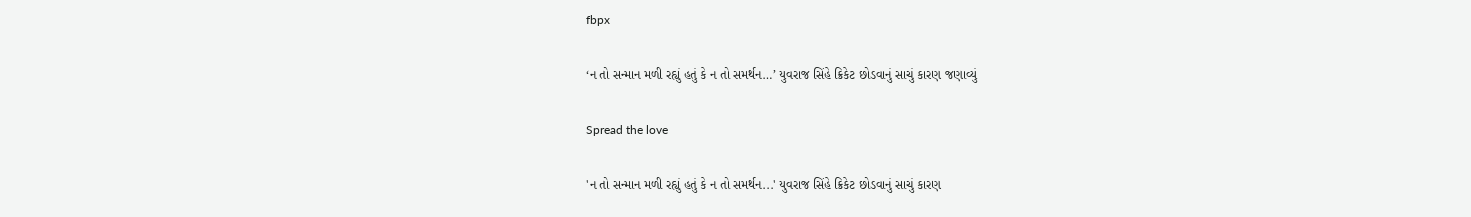fbpx

‘ન તો સન્માન મળી રહ્યું હતું કે ન તો સમર્થન…’ યુવરાજ સિંહે ક્રિકેટ છોડવાનું સાચું કારણ જણાવ્યું

Spread the love

'ન તો સન્માન મળી રહ્યું હતું કે ન તો સમર્થન...' યુવરાજ સિંહે ક્રિકેટ છોડવાનું સાચું કારણ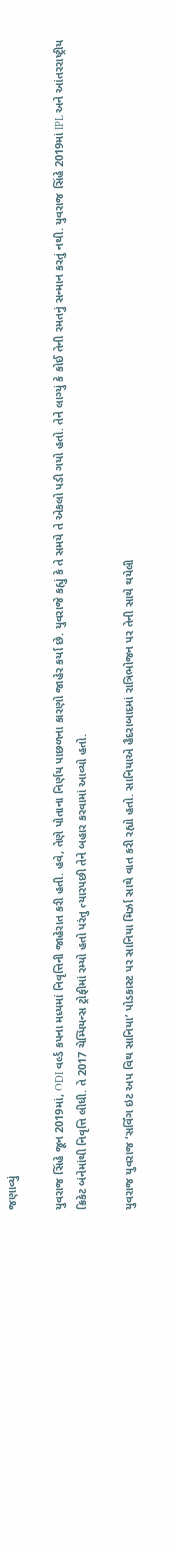જણાવ્યું

યુવરાજ સિંહે જૂન 2019માં, ODI વર્લ્ડ કપના મધ્યમાં નિવૃત્તિની જાહેરાત કરી હતી. હવે, તેણે પોતાના નિર્ણય પાછળના કારણો જાહેર કર્યા છે. યુવરાજે કહ્યું કે તે સમયે તે એકલો પડી ગયો હતો. તેને લાગ્યું કે કોઈ તેની રમતનું સન્માન કરતું નથી. યુવરાજ સિંહે 2019માં IPL અને આંતરરાષ્ટ્રીય ક્રિકેટ બંનેમાંથી નિવૃત્તિ લીધી. તે 2017 ચેમ્પિયન્સ ટ્રોફીમાં રમ્યો હતો પરંતુ ત્યારપછી તેને બહાર કરવામાં આવ્યો હતો.

યુવરાજ યુવરાજ ‘સર્વિંગ ઇટ અપ વિથ સાનિયા’ પોડકાસ્ટ પર સાનિયા મિર્ઝા સાથે વાત કરી રહ્યો હતો. સાનિયાએ હૈદરાબાદમાં રાત્રિભોજન પર તેની સાથે થયેલી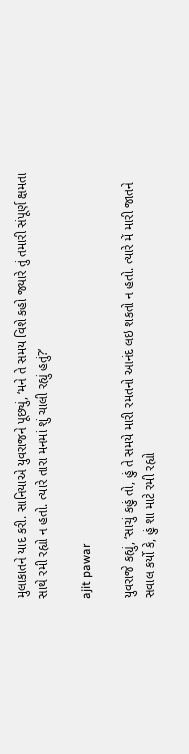મુલાકાતને યાદ કરી. સાનિયાએ યુવરાજને પૂછ્યું, ‘મને તે સમય વિશે કહો જ્યારે તું તમારી સંપૂર્ણ ક્ષમતા સાથે રમી રહ્યો ન હતો. ત્યારે તારા મનમાં શું ચાલી રહ્યું હતું?’

ajit pawar

યુવરાજે કહ્યું, ‘સાચું કહું તો, હું તે સમયે મારી રમતનો આનંદ લઇ શકતો ન હતો. ત્યારે મેં મારી જાતને સવાલ કર્યો કે, હું શા માટે રમી રહ્યો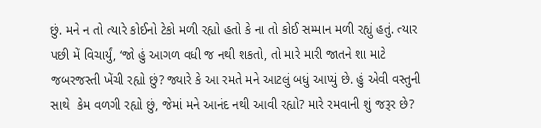છું. મને ન તો ત્યારે કોઈનો ટેકો મળી રહ્યો હતો કે ના તો કોઈ સમ્માન મળી રહ્યું હતું. ત્યાર પછી મેં વિચાર્યું, ‘જો હું આગળ વધી જ નથી શકતો, તો મારે મારી જાતને શા માટે જબરજસ્તી ખેંચી રહ્યો છું? જ્યારે કે આ રમતે મને આટલું બધું આપ્યું છે. હું એવી વસ્તુની સાથે  કેમ વળગી રહ્યો છું, જેમાં મને આનંદ નથી આવી રહ્યો? મારે રમવાની શું જરૂર છે?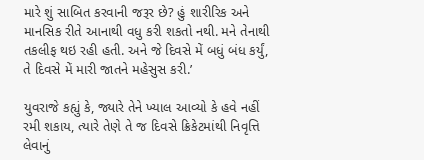મારે શું સાબિત કરવાની જરૂર છે? હું શારીરિક અને માનસિક રીતે આનાથી વધુ કરી શકતો નથી. મને તેનાથી તકલીફ થઇ રહી હતી. અને જે દિવસે મેં બધું બંધ કર્યું, તે દિવસે મેં મારી જાતને મહેસુસ કરી.’

યુવરાજે કહ્યું કે, જ્યારે તેને ખ્યાલ આવ્યો કે હવે નહીં રમી શકાય, ત્યારે તેણે તે જ દિવસે ક્રિકેટમાંથી નિવૃત્તિ લેવાનું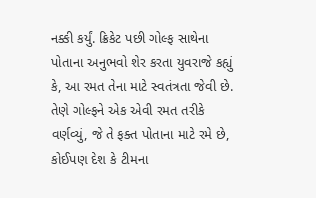નક્કી કર્યું. ક્રિકેટ પછી ગોલ્ફ સાથેના પોતાના અનુભવો શેર કરતા યુવરાજે કહ્યું કે, આ રમત તેના માટે સ્વતંત્રતા જેવી છે. તેણે ગોલ્ફને એક એવી રમત તરીકે વર્ણવ્યું, જે તે ફક્ત પોતાના માટે રમે છે, કોઈપણ દેશ કે ટીમના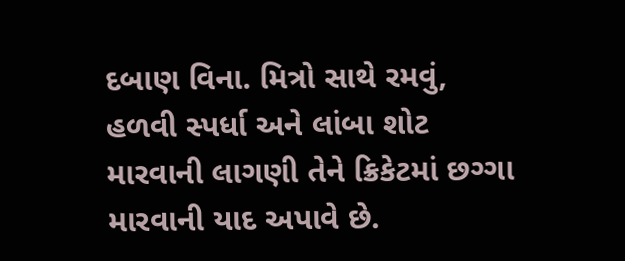દબાણ વિના. મિત્રો સાથે રમવું, હળવી સ્પર્ધા અને લાંબા શોટ મારવાની લાગણી તેને ક્રિકેટમાં છગ્ગા મારવાની યાદ અપાવે છે.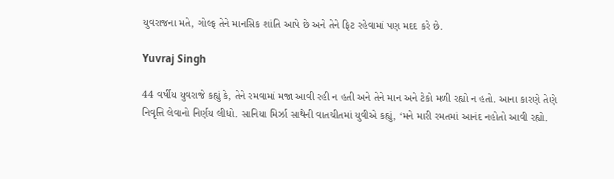યુવરાજના મતે, ગોલ્ફ તેને માનસિક શાંતિ આપે છે અને તેને ફિટ રહેવામાં પણ મદદ કરે છે.

Yuvraj Singh

44 વર્ષીય યુવરાજે કહ્યું કે, તેને રમવામાં મજા આવી રહી ન હતી અને તેને માન અને ટેકો મળી રહ્યો ન હતો. આના કારણે તેણે નિવૃત્તિ લેવાનો નિર્ણય લીધો. સાનિયા મિર્ઝા સાથેની વાતચીતમાં યુવીએ કહ્યું, ‘મને મારી રમતમાં આનંદ નહોતો આવી રહ્યો.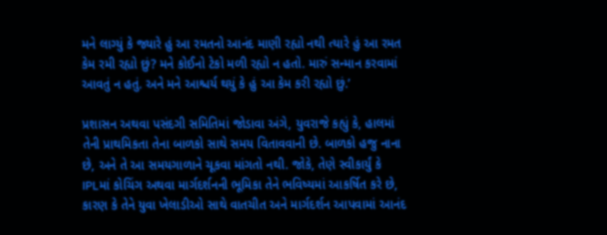મને લાગ્યું કે જ્યારે હું આ રમતનો આનંદ માણી રહ્યો નથી ત્યારે હું આ રમત કેમ રમી રહ્યો છું? મને કોઈનો ટેકો મળી રહ્યો ન હતો. મારું સન્માન કરવામાં આવતું ન હતું. અને મને આશ્ચર્ય થયું કે હું આ કેમ કરી રહ્યો છું.’

પ્રશાસન અથવા પસંદગી સમિતિમાં જોડાવા અંગે, યુવરાજે કહ્યું કે, હાલમાં તેની પ્રાથમિકતા તેના બાળકો સાથે સમય વિતાવવાની છે. બાળકો હજુ નાના છે, અને તે આ સમયગાળાને ચૂકવા માંગતો નથી. જોકે, તેણે સ્વીકાર્યું કે IPLમાં કોચિંગ અથવા માર્ગદર્શનની ભૂમિકા તેને ભવિષ્યમાં આકર્ષિત કરે છે, કારણ કે તેને યુવા ખેલાડીઓ સાથે વાતચીત અને માર્ગદર્શન આપવામાં આનંદ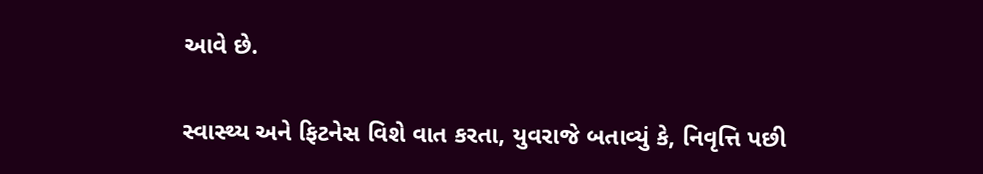આવે છે.

સ્વાસ્થ્ય અને ફિટનેસ વિશે વાત કરતા, યુવરાજે બતાવ્યું કે, નિવૃત્તિ પછી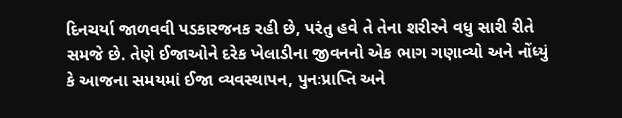દિનચર્યા જાળવવી પડકારજનક રહી છે, પરંતુ હવે તે તેના શરીરને વધુ સારી રીતે સમજે છે. તેણે ઈજાઓને દરેક ખેલાડીના જીવનનો એક ભાગ ગણાવ્યો અને નોંધ્યું કે આજના સમયમાં ઈજા વ્યવસ્થાપન, પુનઃપ્રાપ્તિ અને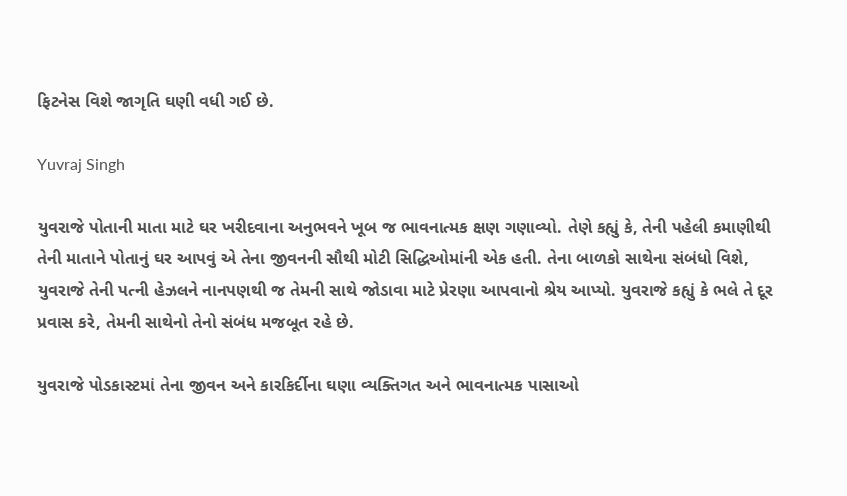ફિટનેસ વિશે જાગૃતિ ઘણી વધી ગઈ છે.

Yuvraj Singh

યુવરાજે પોતાની માતા માટે ઘર ખરીદવાના અનુભવને ખૂબ જ ભાવનાત્મક ક્ષણ ગણાવ્યો. તેણે કહ્યું કે, તેની પહેલી કમાણીથી તેની માતાને પોતાનું ઘર આપવું એ તેના જીવનની સૌથી મોટી સિદ્ધિઓમાંની એક હતી. તેના બાળકો સાથેના સંબંધો વિશે, યુવરાજે તેની પત્ની હેઝલને નાનપણથી જ તેમની સાથે જોડાવા માટે પ્રેરણા આપવાનો શ્રેય આપ્યો. યુવરાજે કહ્યું કે ભલે તે દૂર પ્રવાસ કરે, તેમની સાથેનો તેનો સંબંધ મજબૂત રહે છે.

યુવરાજે પોડકાસ્ટમાં તેના જીવન અને કારકિર્દીના ઘણા વ્યક્તિગત અને ભાવનાત્મક પાસાઓ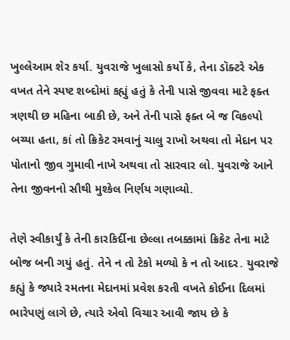ખુલ્લેઆમ શેર કર્યા. યુવરાજે ખુલાસો કર્યો કે, તેના ડૉક્ટરે એક વખત તેને સ્પષ્ટ શબ્દોમાં કહ્યું હતું કે તેની પાસે જીવવા માટે ફક્ત ત્રણથી છ મહિના બાકી છે, અને તેની પાસે ફક્ત બે જ વિકલ્પો બચ્યા હતા, કાં તો ક્રિકેટ રમવાનું ચાલુ રાખો અથવા તો મેદાન પર પોતાનો જીવ ગુમાવી નાખે અથવા તો સારવાર લો. યુવરાજે આને તેના જીવનનો સૌથી મુશ્કેલ નિર્ણય ગણાવ્યો.

તેણે સ્વીકાર્યું કે તેની કારકિર્દીના છેલ્લા તબક્કામાં ક્રિકેટ તેના માટે બોજ બની ગયું હતું. તેને ન તો ટેકો મળ્યો કે ન તો આદર. યુવરાજે કહ્યું કે જ્યારે રમતના મેદાનમાં પ્રવેશ કરતી વખતે કોઈના દિલમાં ભારેપણું લાગે છે, ત્યારે એવો વિચાર આવી જાય છે કે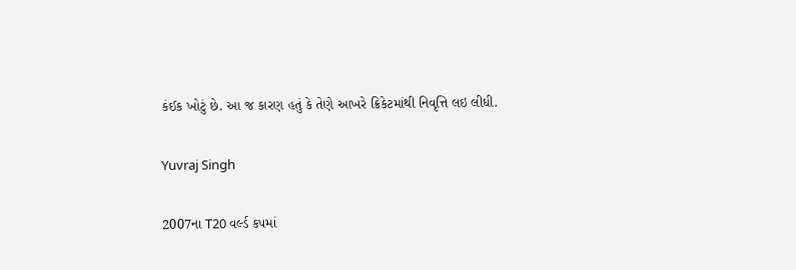કંઈક ખોટું છે. આ જ કારણ હતું કે તેણે આખરે ક્રિકેટમાંથી નિવૃત્તિ લઇ લીધી.

Yuvraj Singh

2007ના T20 વર્લ્ડ કપમાં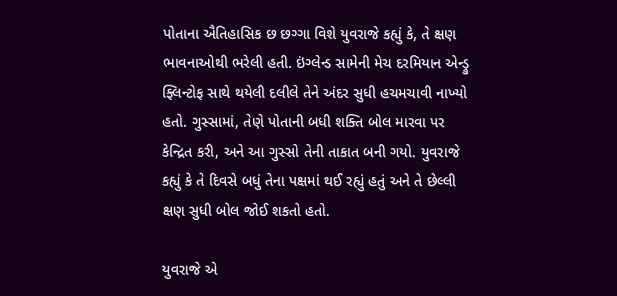પોતાના ઐતિહાસિક છ છગ્ગા વિશે યુવરાજે કહ્યું કે, તે ક્ષણ ભાવનાઓથી ભરેલી હતી. ઇંગ્લેન્ડ સામેની મેચ દરમિયાન એન્ડ્રુ ફ્લિન્ટોફ સાથે થયેલી દલીલે તેને અંદર સુધી હચમચાવી નાખ્યો હતો. ગુસ્સામાં, તેણે પોતાની બધી શક્તિ બોલ મારવા પર કેન્દ્રિત કરી, અને આ ગુસ્સો તેની તાકાત બની ગયો. યુવરાજે કહ્યું કે તે દિવસે બધું તેના પક્ષમાં થઈ રહ્યું હતું અને તે છેલ્લી ક્ષણ સુધી બોલ જોઈ શકતો હતો.

યુવરાજે એ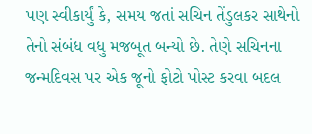પણ સ્વીકાર્યું કે, સમય જતાં સચિન તેંડુલકર સાથેનો તેનો સંબંધ વધુ મજબૂત બન્યો છે. તેણે સચિનના જન્મદિવસ પર એક જૂનો ફોટો પોસ્ટ કરવા બદલ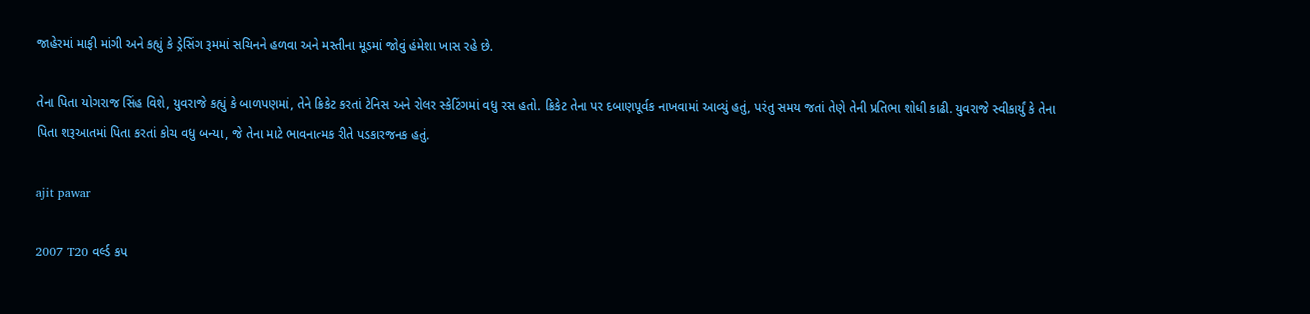જાહેરમાં માફી માંગી અને કહ્યું કે ડ્રેસિંગ રૂમમાં સચિનને હળવા અને મસ્તીના મૂડમાં જોવું હંમેશા ખાસ રહે છે.

તેના પિતા યોગરાજ સિંહ વિશે, યુવરાજે કહ્યું કે બાળપણમાં, તેને ક્રિકેટ કરતાં ટેનિસ અને રોલર સ્કેટિંગમાં વધુ રસ હતો. ક્રિકેટ તેના પર દબાણપૂર્વક નાખવામાં આવ્યું હતું, પરંતુ સમય જતાં તેણે તેની પ્રતિભા શોધી કાઢી. યુવરાજે સ્વીકાર્યું કે તેના પિતા શરૂઆતમાં પિતા કરતાં કોચ વધુ બન્યા, જે તેના માટે ભાવનાત્મક રીતે પડકારજનક હતું.

ajit pawar

2007 T20 વર્લ્ડ કપ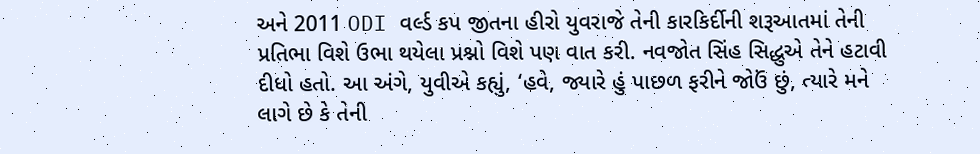અને 2011 ODI વર્લ્ડ કપ જીતના હીરો યુવરાજે તેની કારકિર્દીની શરૂઆતમાં તેની પ્રતિભા વિશે ઉભા થયેલા પ્રશ્નો વિશે પણ વાત કરી. નવજોત સિંહ સિદ્ધુએ તેને હટાવી દીધો હતો. આ અંગે, યુવીએ કહ્યું, ‘હવે, જ્યારે હું પાછળ ફરીને જોઉં છું, ત્યારે મને લાગે છે કે તેની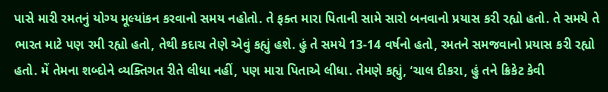પાસે મારી રમતનું યોગ્ય મૂલ્યાંકન કરવાનો સમય નહોતો. તે ફક્ત મારા પિતાની સામે સારો બનવાનો પ્રયાસ કરી રહ્યો હતો. તે સમયે તે ભારત માટે પણ રમી રહ્યો હતો, તેથી કદાચ તેણે એવું કહ્યું હશે. હું તે સમયે 13-14 વર્ષનો હતો, રમતને સમજવાનો પ્રયાસ કરી રહ્યો હતો. મેં તેમના શબ્દોને વ્યક્તિગત રીતે લીધા નહીં, પણ મારા પિતાએ લીધા. તેમણે કહ્યું, ‘ચાલ દીકરા, હું તને ક્રિકેટ કેવી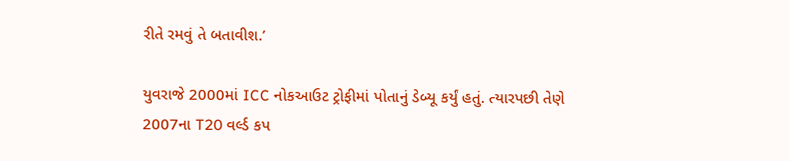રીતે રમવું તે બતાવીશ.’

યુવરાજે 2000માં ICC નોકઆઉટ ટ્રોફીમાં પોતાનું ડેબ્યૂ કર્યું હતું. ત્યારપછી તેણે 2007ના T20 વર્લ્ડ કપ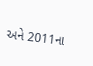અને 2011ના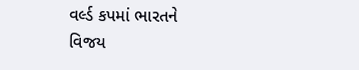વર્લ્ડ કપમાં ભારતને વિજય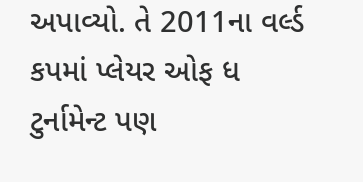અપાવ્યો. તે 2011ના વર્લ્ડ કપમાં પ્લેયર ઓફ ધ ટુર્નામેન્ટ પણ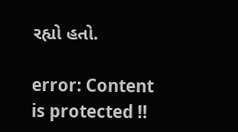રહ્યો હતો.

error: Content is protected !!